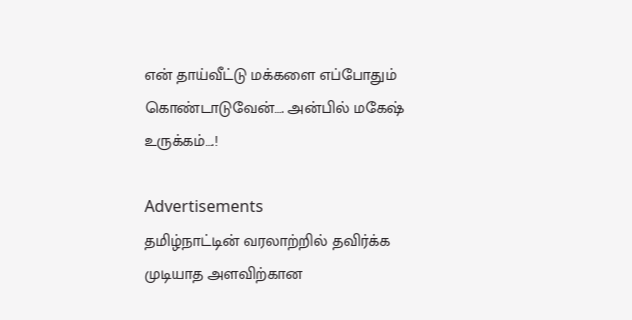என் தாய்வீட்டு மக்களை எப்போதும் கொண்டாடுவேன்…. அன்பில் மகேஷ் உருக்கம்….!

Advertisements
தமிழ்நாட்டின் வரலாற்றில் தவிர்க்க முடியாத அளவிற்கான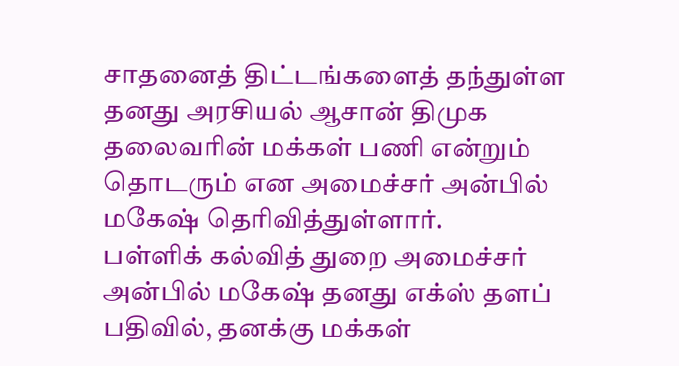சாதனைத் திட்டங்களைத் தந்துள்ள தனது அரசியல் ஆசான் திமுக தலைவரின் மக்கள் பணி என்றும் தொடரும் என அமைச்சர் அன்பில் மகேஷ் தெரிவித்துள்ளார்.
பள்ளிக் கல்வித் துறை அமைச்சர் அன்பில் மகேஷ் தனது எக்ஸ் தளப் பதிவில், தனக்கு மக்கள்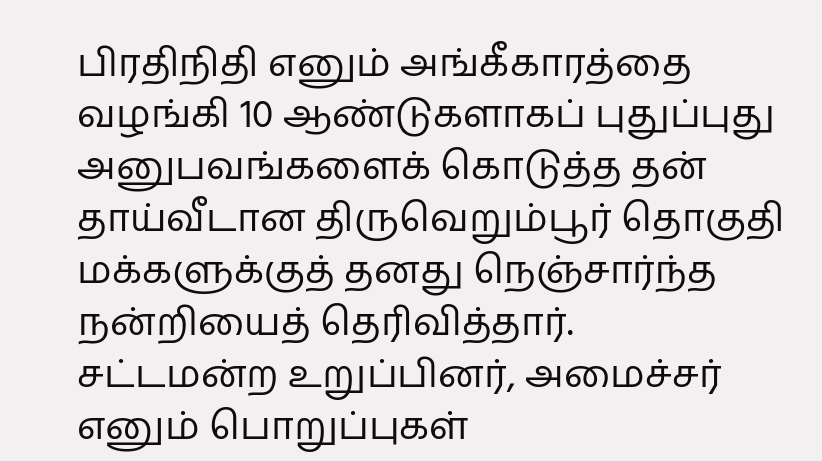பிரதிநிதி எனும் அங்கீகாரத்தை வழங்கி 10 ஆண்டுகளாகப் புதுப்புது அனுபவங்களைக் கொடுத்த தன் தாய்வீடான திருவெறும்பூர் தொகுதி மக்களுக்குத் தனது நெஞ்சார்ந்த நன்றியைத் தெரிவித்தார்.
சட்டமன்ற உறுப்பினர், அமைச்சர் எனும் பொறுப்புகள்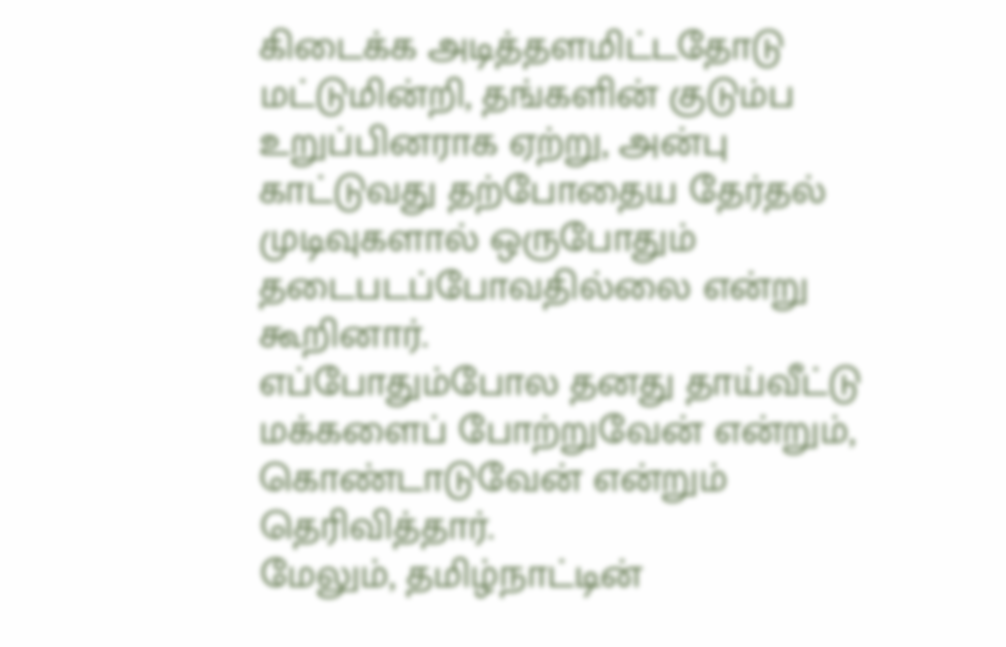கிடைக்க அடித்தளமிட்டதோடு மட்டுமின்றி, தங்களின் குடும்ப உறுப்பினராக ஏற்று, அன்பு காட்டுவது தற்போதைய தேர்தல் முடிவுகளால் ஒருபோதும் தடைபடப்போவதில்லை என்று கூறினார்.
எப்போதும்போல தனது தாய்வீட்டு மக்களைப் போற்றுவேன் என்றும், கொண்டாடுவேன் என்றும் தெரிவித்தார்.
மேலும், தமிழ்நாட்டின்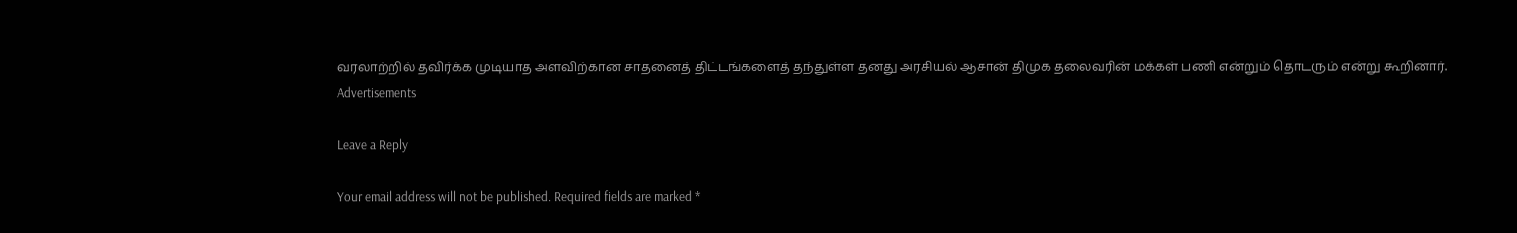வரலாற்றில் தவிர்க்க முடியாத அளவிற்கான சாதனைத் திட்டங்களைத் தந்துள்ள தனது அரசியல் ஆசான் திமுக தலைவரின் மக்கள் பணி என்றும் தொடரும் என்று கூறினார்.
Advertisements

Leave a Reply

Your email address will not be published. Required fields are marked *